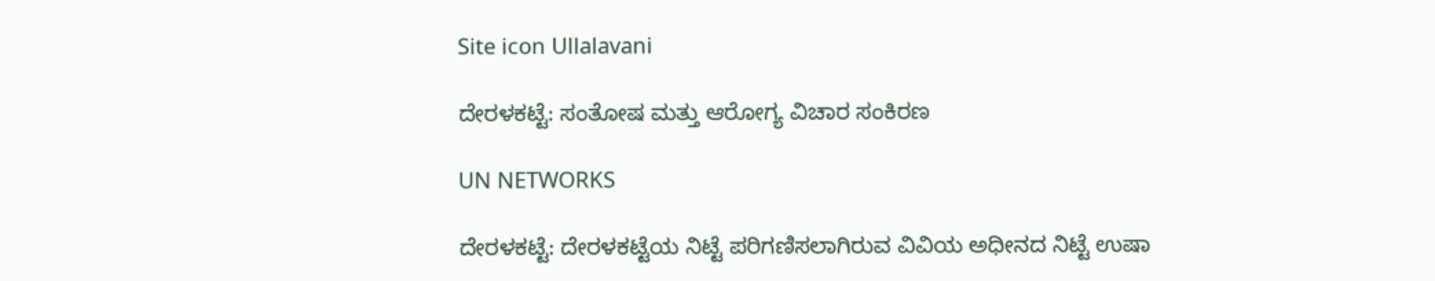Site icon Ullalavani

ದೇರಳಕಟ್ಟೆ: ಸಂತೋಷ ಮತ್ತು ಆರೋಗ್ಯ ವಿಚಾರ ಸಂಕಿರಣ

UN NETWORKS

ದೇರಳಕಟ್ಟೆ: ದೇರಳಕಟ್ಟೆಯ ನಿಟ್ಟೆ ಪರಿಗಣಿಸಲಾಗಿರುವ ವಿವಿಯ ಅಧೀನದ ನಿಟ್ಟೆ ಉಷಾ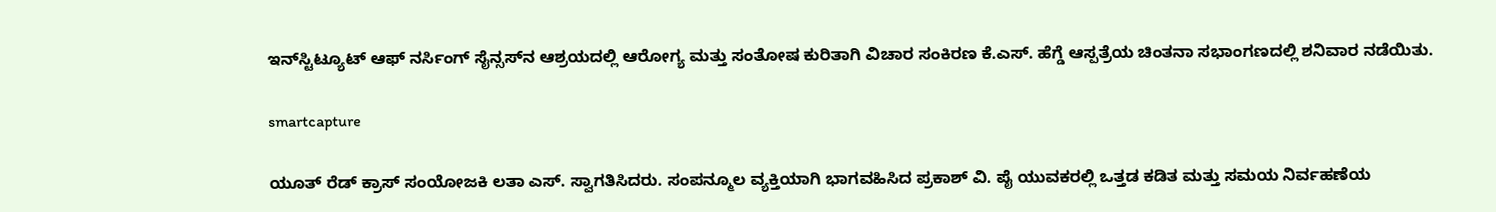ಇನ್‍ಸ್ಟಿಟ್ಯೂಟ್ ಆಫ್ ನರ್ಸಿಂಗ್ ಸೈನ್ಸಸ್‍ನ ಆಶ್ರಯದಲ್ಲಿ ಆರೋಗ್ಯ ಮತ್ತು ಸಂತೋಷ ಕುರಿತಾಗಿ ವಿಚಾರ ಸಂಕಿರಣ ಕೆ.ಎಸ್. ಹೆಗ್ಡೆ ಆಸ್ಪತ್ರೆಯ ಚಿಂತನಾ ಸಭಾಂಗಣದಲ್ಲಿ ಶನಿವಾರ ನಡೆಯಿತು.

smartcapture

ಯೂತ್ ರೆಡ್ ಕ್ರಾಸ್ ಸಂಯೋಜಕಿ ಲತಾ ಎಸ್. ಸ್ವಾಗತಿಸಿದರು. ಸಂಪನ್ಮೂಲ ವ್ಯಕ್ತಿಯಾಗಿ ಭಾಗವಹಿಸಿದ ಪ್ರಕಾಶ್ ವಿ. ಪೈ ಯುವಕರಲ್ಲಿ ಒತ್ತಡ ಕಡಿತ ಮತ್ತು ಸಮಯ ನಿರ್ವಹಣೆಯ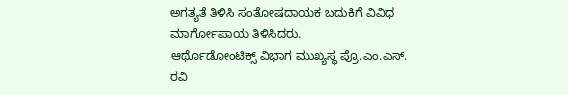ಅಗತ್ಯತೆ ತಿಳಿಸಿ ಸಂತೋಷದಾಯಕ ಬದುಕಿಗೆ ವಿವಿಧ ಮಾರ್ಗೋಪಾಯ ತಿಳಿಸಿದರು.
ಆರ್ಥೊಡೋಂಟಿಕ್ಸ್ ವಿಭಾಗ ಮುಖ್ಯಸ್ಥ ಪ್ರೊ.ಎಂ.ಎಸ್. ರವಿ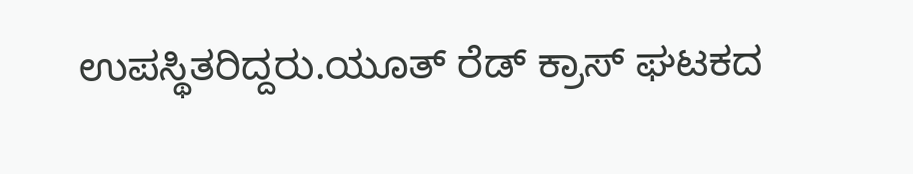ಉಪಸ್ಥಿತರಿದ್ದರು.ಯೂತ್ ರೆಡ್ ಕ್ರಾಸ್ ಘಟಕದ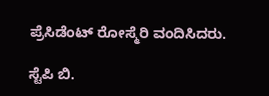ಪ್ರೆಸಿಡೆಂಟ್ ರೋಸ್ಮೆರಿ ವಂದಿಸಿದರು.

ಸ್ಟೆಪಿ ಬಿ.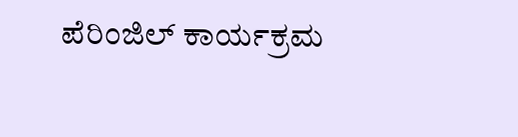ಪೆರಿಂಜಿಲ್ ಕಾರ್ಯಕ್ರಮ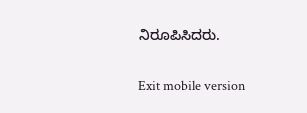ನಿರೂಪಿಸಿದರು.

Exit mobile version